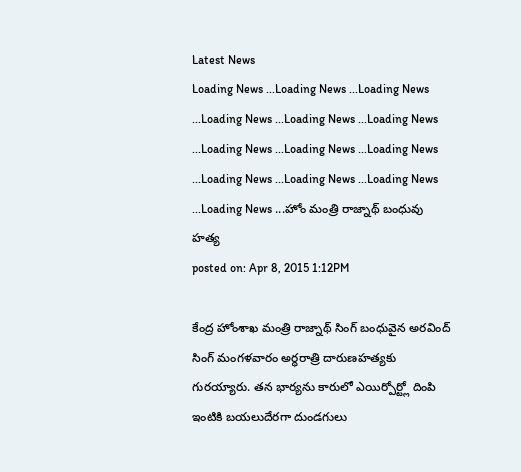Latest News
Loading News ...Loading News ...Loading News ...Loading News ...Loading News ...Loading News ...Loading News ...Loading News ...Loading News ...Loading News ...Loading News ...Loading News ...Loading News ...హోం మంత్రి రాజ్నాథ్ బంధువు హత్య
posted on: Apr 8, 2015 1:12PM

కేంద్ర హోంశాఖ మంత్రి రాజ్నాథ్ సింగ్ బంధువైన అరవింద్ సింగ్ మంగళవారం అర్ధరాత్రి దారుణహత్యకు గురయ్యారు. తన భార్యను కారులో ఎయిర్పోర్ట్లో దింపి ఇంటికి బయలుదేరగా దుండగులు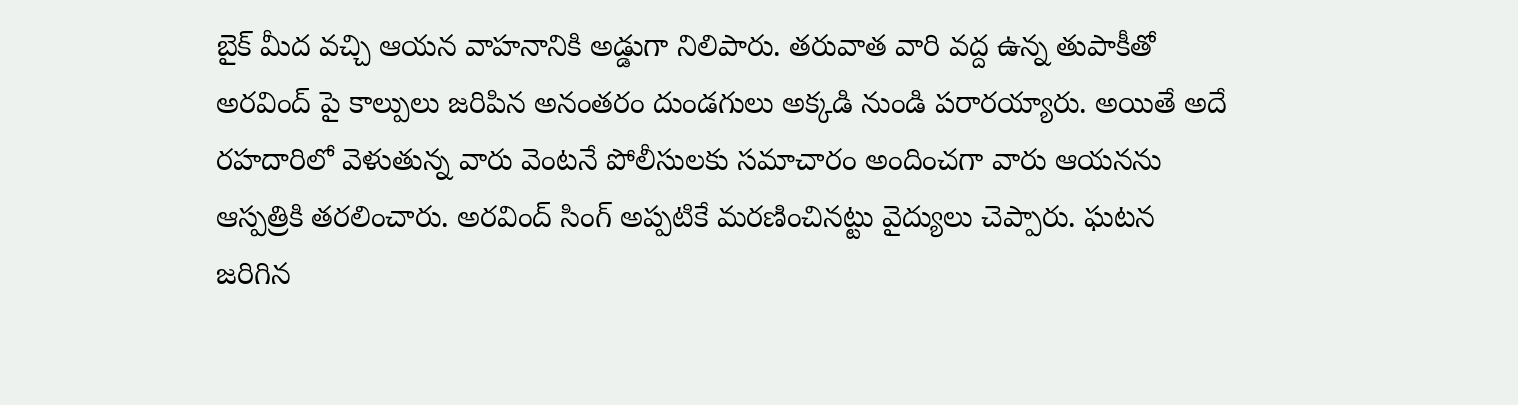బైక్ మీద వచ్చి ఆయన వాహనానికి అడ్డుగా నిలిపారు. తరువాత వారి వద్ద ఉన్న తుపాకీతో అరవింద్ పై కాల్పులు జరిపిన అనంతరం దుండగులు అక్కడి నుండి పరారయ్యారు. అయితే అదే రహదారిలో వెళుతున్న వారు వెంటనే పోలీసులకు సమాచారం అందించగా వారు ఆయనను ఆస్పత్రికి తరలించారు. అరవింద్ సింగ్ అప్పటికే మరణించినట్టు వైద్యులు చెప్పారు. ఘటన జరిగిన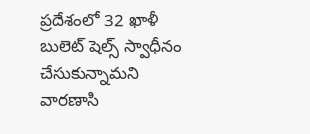ప్రదేశంలో 32 ఖాళీ బులెట్ షెల్స్ స్వాధీనం చేసుకున్నామని వారణాసి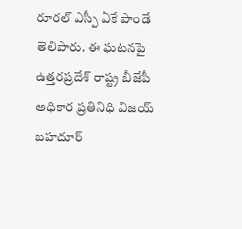రూరల్ ఎస్పీ ఏకే పాండే తెలిపారు. ఈ ఘటనపై ఉత్తరప్రదేశ్ రాష్ట్ర బీజేపీ అధికార ప్రతినిధి విజయ్ బహదూర్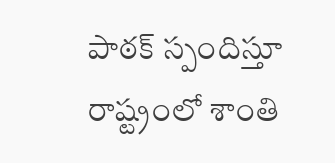పాఠక్ స్పందిస్తూ రాష్ట్రంలో శాంతి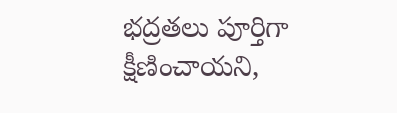భద్రతలు పూర్తిగా క్షీణించాయని,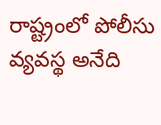రాష్ట్రంలో పోలీసు వ్యవస్థ అనేది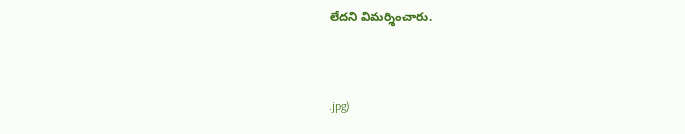లేదని విమర్శించారు.


.jpg)